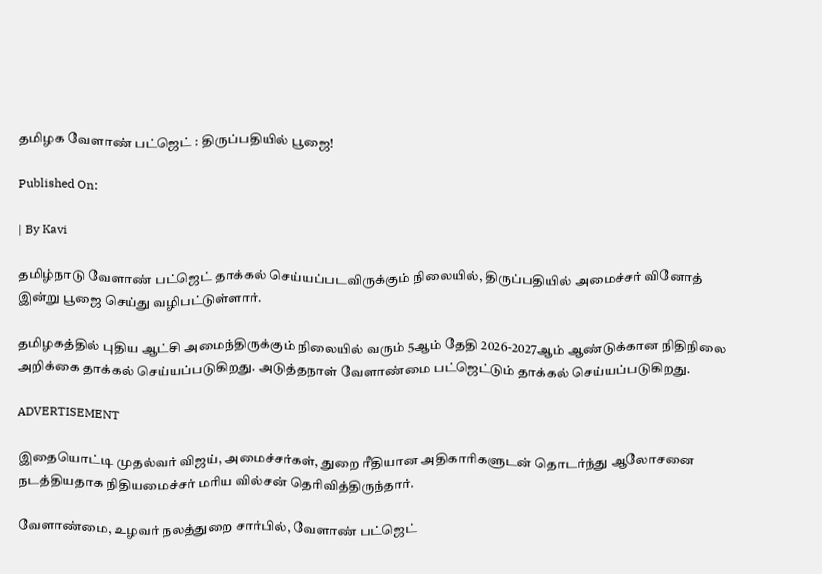தமிழக வேளாண் பட்ஜெட் : திருப்பதியில் பூஜை!

Published On:

| By Kavi

தமிழ்நாடு வேளாண் பட்ஜெட் தாக்கல் செய்யப்படவிருக்கும் நிலையில், திருப்பதியில் அமைச்சர் வினோத் இன்று பூஜை செய்து வழிபட்டுள்ளார்.

தமிழகத்தில் புதிய ஆட்சி அமைந்திருக்கும் நிலையில் வரும் 5ஆம் தேதி 2026-2027ஆம் ஆண்டுக்கான நிதிநிலை அறிக்கை தாக்கல் செய்யப்படுகிறது. அடுத்தநாள் வேளாண்மை பட்ஜெட்டும் தாக்கல் செய்யப்படுகிறது.

ADVERTISEMENT

இதையொட்டி முதல்வர் விஜய், அமைச்சர்கள், துறை ரீதியான அதிகாரிகளுடன் தொடர்ந்து ஆலோசனை நடத்தியதாக நிதியமைச்சர் மரிய வில்சன் தெரிவித்திருந்தார்.

வேளாண்மை, உழவர் நலத்துறை சார்பில், வேளாண் பட்ஜெட்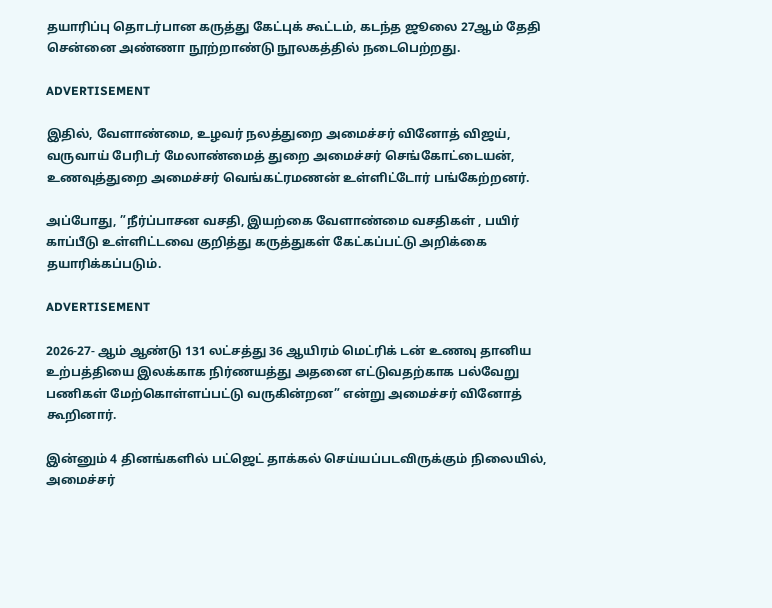தயாரிப்பு தொடர்பான கருத்து கேட்புக் கூட்டம், கடந்த ஜூலை 27ஆம் தேதி சென்னை அண்ணா நூற்றாண்டு நூலகத்தில் நடைபெற்றது.

ADVERTISEMENT

இதில், வேளாண்மை, உழவர் நலத்துறை அமைச்சர் வினோத் விஜய், வருவாய் பேரிடர் மேலாண்மைத் துறை அமைச்சர் செங்கோட்டையன், உணவுத்துறை அமைச்சர் வெங்கட்ரமணன் உள்ளிட்டோர் பங்கேற்றனர்.

அப்போது, ”நீர்ப்பாசன வசதி, இயற்கை வேளாண்மை வசதிகள் , பயிர் காப்பீடு உள்ளிட்டவை குறித்து கருத்துகள் கேட்கப்பட்டு அறிக்கை தயாரிக்கப்படும்.

ADVERTISEMENT

2026-27- ஆம் ஆண்டு 131 லட்சத்து 36 ஆயிரம் மெட்ரிக் டன் உணவு தானிய உற்பத்தியை இலக்காக நிர்ணயத்து அதனை எட்டுவதற்காக பல்வேறு பணிகள் மேற்கொள்ளப்பட்டு வருகின்றன” என்று அமைச்சர் வினோத் கூறினார்.

இன்னும் 4 தினங்களில் பட்ஜெட் தாக்கல் செய்யப்படவிருக்கும் நிலையில், அமைச்சர்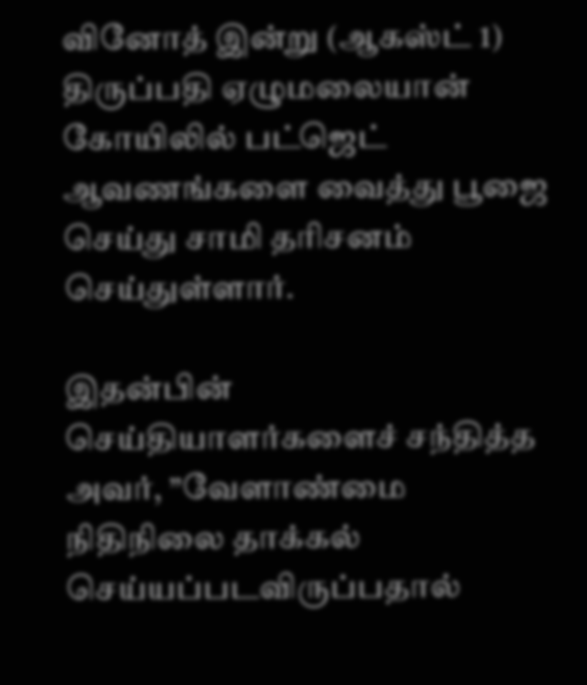வினோத் இன்று (ஆகஸ்ட் 1) திருப்பதி ஏழுமலையான் கோயிலில் பட்ஜெட் ஆவணங்களை வைத்து பூஜை செய்து சாமி தரிசனம் செய்துள்ளார்.

இதன்பின் செய்தியாளர்களைச் சந்தித்த அவர், ”வேளாண்மை நிதிநிலை தாக்கல் செய்யப்படவிருப்பதால்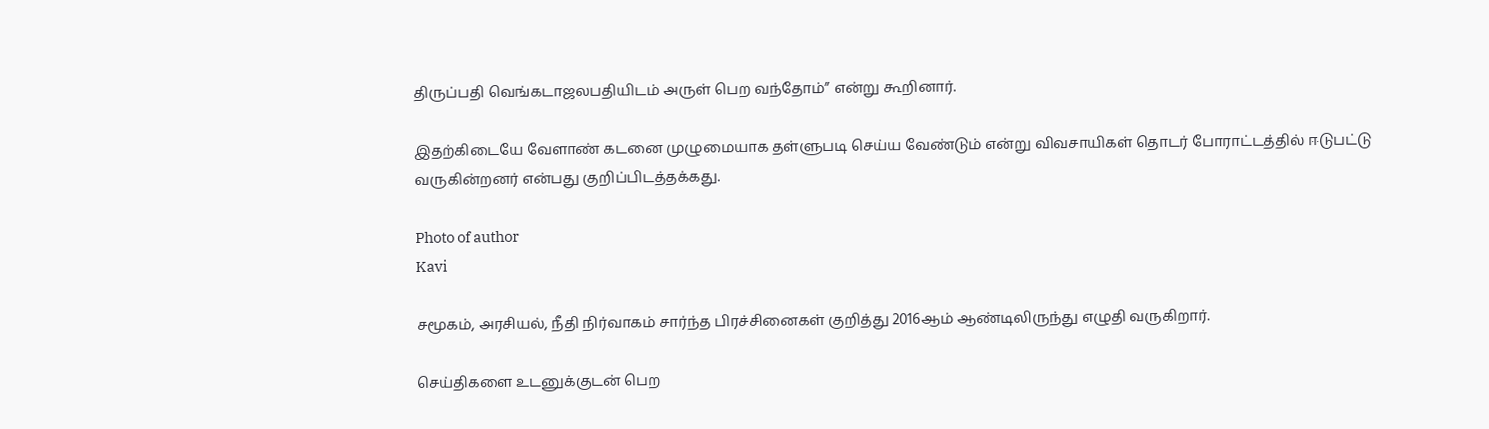திருப்பதி வெங்கடாஜலபதியிடம் அருள் பெற வந்தோம்” என்று கூறினார்.

இதற்கிடையே வேளாண் கடனை முழுமையாக தள்ளுபடி செய்ய வேண்டும் என்று விவசாயிகள் தொடர் போராட்டத்தில் ஈடுபட்டு வருகின்றனர் என்பது குறிப்பிடத்தக்கது.

Photo of author
Kavi

சமூகம், அரசியல், நீதி நிர்வாகம் சார்ந்த பிரச்சினைகள் குறித்து 2016ஆம் ஆண்டிலிருந்து எழுதி வருகிறார்.

செய்திகளை உடனுக்குடன் பெற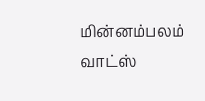மின்னம்பலம் வாட்ஸ்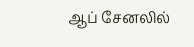ஆப் சேனலில்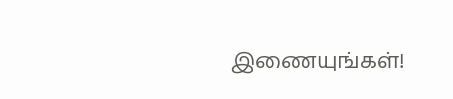இணையுங்கள்!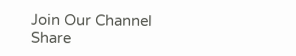Join Our Channel
Share